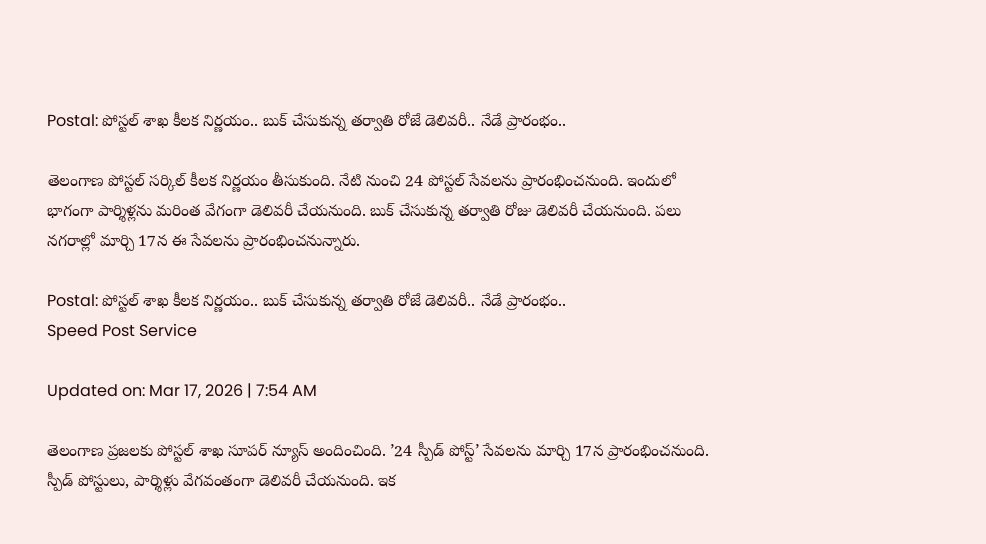Postal: పోస్టల్ శాఖ కీలక నిర్ణయం.. బుక్ చేసుకున్న తర్వాతి రోజే డెలివరీ.. నేడే ప్రారంభం..

తెలంగాణ పోస్టల్ సర్కిల్ కీలక నిర్ణయం తీసుకుంది. నేటి నుంచి 24 పోస్టల్ సేవలను ప్రారంభించనుంది. ఇందులో భాగంగా పార్శిళ్లను మరింత వేగంగా డెలివరీ చేయనుంది. బుక్ చేసుకున్న తర్వాతి రోజు డెలివరీ చేయనుంది. పలు నగరాల్లో మార్చి 17న ఈ సేవలను ప్రారంభించనున్నారు.

Postal: పోస్టల్ శాఖ కీలక నిర్ణయం.. బుక్ చేసుకున్న తర్వాతి రోజే డెలివరీ.. నేడే ప్రారంభం..
Speed Post Service

Updated on: Mar 17, 2026 | 7:54 AM

తెలంగాణ ప్రజలకు పోస్టల్ శాఖ సూపర్ న్యూస్ అందించింది. ’24 స్పీడ్ పోస్ట్’ సేవలను మార్చి 17న ప్రారంభించనుంది. స్పీడ్ పోస్టులు, పార్శిళ్లు వేగవంతంగా డెలివరీ చేయనుంది. ఇక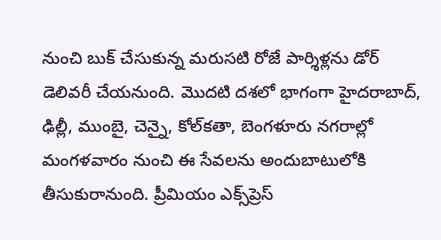నుంచి బుక్ చేసుకున్న మరుసటి రోజే పార్శిళ్లను డోర్ డెలివరీ చేయనుంది. మొదటి దశలో భాగంగా హైదరాబాద్, ఢిల్లీ, ముంబై, చెన్నై, కోల్‌కతా, బెంగళూరు నగరాల్లో మంగళవారం నుంచి ఈ సేవలను అందుబాటులోకి తీసుకురానుంది. ప్రీమియం ఎక్స్‌ప్రెస్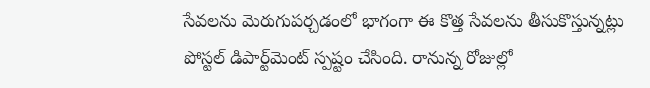సేవలను మెరుగుపర్చడంలో భాగంగా ఈ కొత్త సేవలను తీసుకొస్తున్నట్లు పోస్టల్ డిపార్ట్‌మెంట్ స్పష్టం చేసింది. రానున్న రోజుల్లో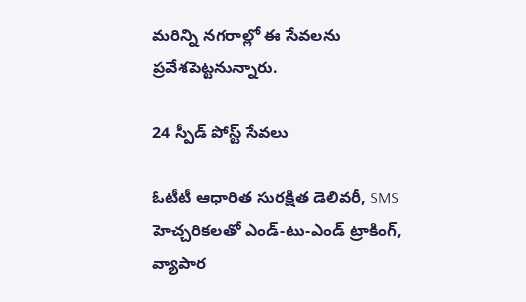మరిన్ని నగరాల్లో ఈ సేవలను ప్రవేశపెట్టనున్నారు.

24 స్పీడ్ పోస్ట్ సేవలు

ఓటీటీ ఆధారిత సురక్షిత డెలివరీ, SMS హెచ్చరికలతో ఎండ్-టు-ఎండ్ ట్రాకింగ్, వ్యాపార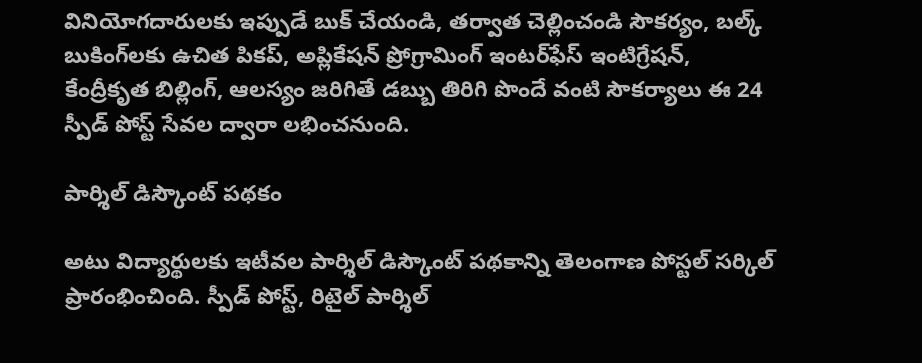వినియోగదారులకు ఇప్పుడే బుక్ చేయండి, తర్వాత చెల్లించండి సౌకర్యం, బల్క్ బుకింగ్‌లకు ఉచిత పికప్, అప్లికేషన్ ప్రోగ్రామింగ్ ఇంటర్‌ఫేస్ ఇంటిగ్రేషన్, కేంద్రీకృత బిల్లింగ్, ఆలస్యం జరిగితే డబ్బు తిరిగి పొందే వంటి సౌకర్యాలు ఈ 24 స్పీడ్ పోస్ట్ సేవల ద్వారా లభించనుంది.

పార్శిల్ డిస్కౌంట్ పథకం

అటు విద్యార్థులకు ఇటీవల పార్శిల్ డిస్కౌంట్ పథకాన్ని తెలంగాణ పోస్టల్ సర్కిల్ ప్రారంభించింది. స్పీడ్ పోస్ట్, రిటైల్ పార్శిల్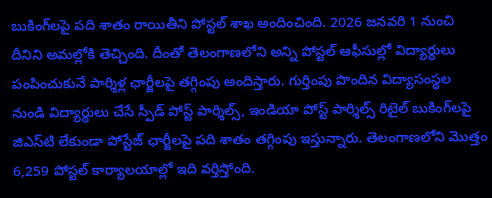బుకింగ్‌లపై పది శాతం రాయితీని పోస్టల్ శాఖ అందించింది. 2026 జనవరి 1 నుంచి దీనిని అమల్లోకి తెచ్చింది. దీంతో తెలంగాణలోని అన్ని పోస్టల్ ఆఫీసుల్లో విద్యార్థులు పంపించుకునే పార్శిళ్ల ఛార్జీలపై తగ్గింపు అందిస్తారు. గుర్తింపు పొందిన విద్యాసంస్థల నుండి విద్యార్థులు చేసే స్పీడ్ పోస్ట్ పార్శిల్స్, ఇండియా పోస్ట్ పార్శిల్స్ రిటైల్ బుకింగ్‌లపై జిఎస్‌టి లేకుండా పోస్టేజ్ ఛార్జీలపై పది శాతం తగ్గింపు ఇస్తున్నారు. తెలంగాణలోని మొత్తం 6,259 పోస్టల్ కార్యాలయాల్లో ఇది వర్తిస్తోంది.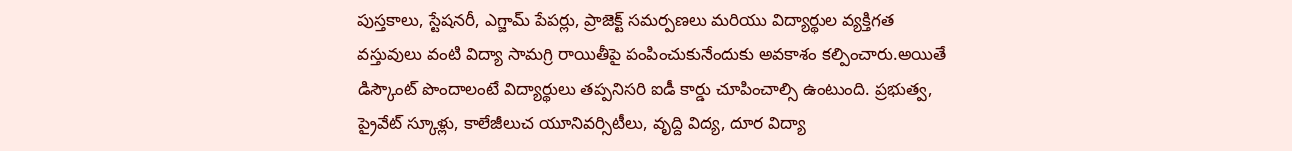పుస్తకాలు, స్టేషనరీ, ఎగ్జామ్ పేపర్లు, ప్రాజెక్ట్ సమర్పణలు మరియు విద్యార్థుల వ్యక్తిగత వస్తువులు వంటి విద్యా సామగ్రి రాయితీపై పంపించుకునేందుకు అవకాశం కల్పించారు.అయితే డిస్కౌంట్‌ పొందాలంటే విద్యార్థులు తప్పనిసరి ఐడీ కార్డు చూపించాల్సి ఉంటుంది. ప్రభుత్వ, ప్రైవేట్ స్కూళ్లు, కాలేజీలుచ యూనివర్సిటీలు, వృద్ది విద్య, దూర విద్యా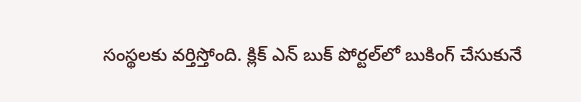సంస్థలకు వర్తిస్తోంది. క్లిక్ ఎన్ బుక్ పోర్టల్‌లో బుకింగ్ చేసుకునే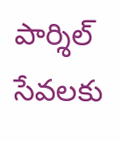పార్శిల్ సేవలకు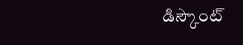డిస్కౌంట్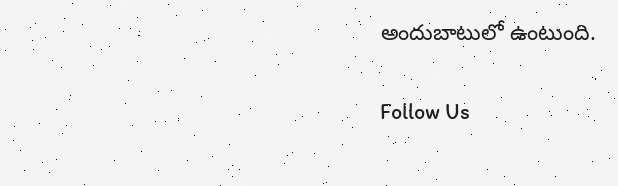అందుబాటులో ఉంటుంది.

Follow Us